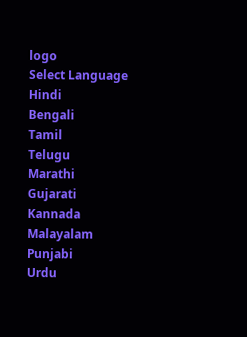logo
Select Language
Hindi
Bengali
Tamil
Telugu
Marathi
Gujarati
Kannada
Malayalam
Punjabi
Urdu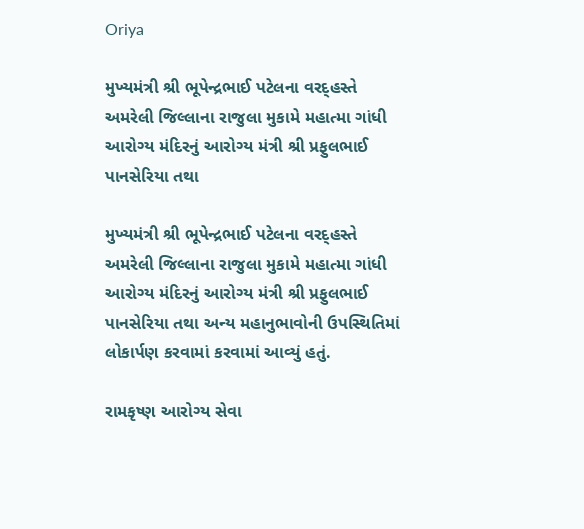Oriya

મુખ્યમંત્રી શ્રી ભૂપેન્દ્રભાઈ પટેલના વરદ્હસ્તે અમરેલી જિલ્લાના રાજુલા મુકામે મહાત્મા ગાંધી આરોગ્ય મંદિરનું આરોગ્ય મંત્રી શ્રી પ્રફુલભાઈ પાનસેરિયા તથા

મુખ્યમંત્રી શ્રી ભૂપેન્દ્રભાઈ પટેલના વરદ્હસ્તે અમરેલી જિલ્લાના રાજુલા મુકામે મહાત્મા ગાંધી આરોગ્ય મંદિરનું આરોગ્ય મંત્રી શ્રી પ્રફુલભાઈ પાનસેરિયા તથા અન્ય મહાનુભાવોની ઉપસ્થિતિમાં લોકાર્પણ કરવામાં કરવામાં આવ્યું હતું.

રામકૃષ્ણ આરોગ્ય સેવા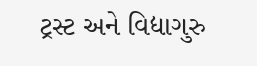ટ્રસ્ટ અને વિદ્યાગુરુ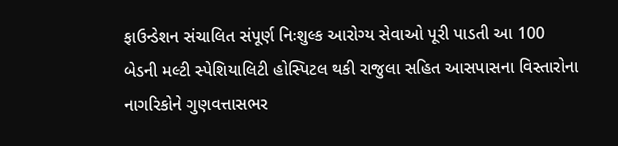ફાઉન્ડેશન સંચાલિત સંપૂર્ણ નિઃશુલ્ક આરોગ્ય સેવાઓ પૂરી પાડતી આ 100 બેડની મલ્ટી સ્પેશિયાલિટી હોસ્પિટલ થકી રાજુલા સહિત આસપાસના વિસ્તારોના નાગરિકોને ગુણવત્તાસભર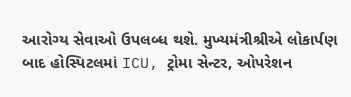આરોગ્ય સેવાઓ ઉપલબ્ધ થશે. મુખ્યમંત્રીશ્રીએ લોકાર્પણ બાદ હોસ્પિટલમાં ICU, ટ્રોમા સેન્ટર, ઓપરેશન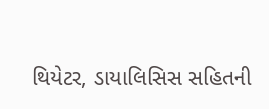થિયેટર, ડાયાલિસિસ સહિતની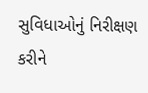સુવિધાઓનું નિરીક્ષણ કરીને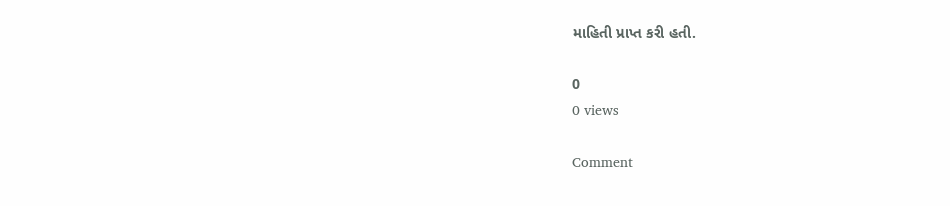માહિતી પ્રાપ્ત કરી હતી.

0
0 views

Comment